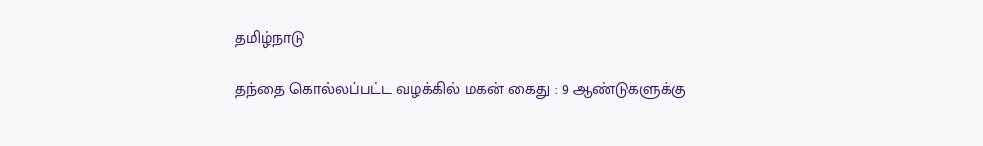தமிழ்நாடு

தந்தை கொல்லப்பட்ட வழக்கில் மகன் கைது : 9 ஆண்டுகளுக்கு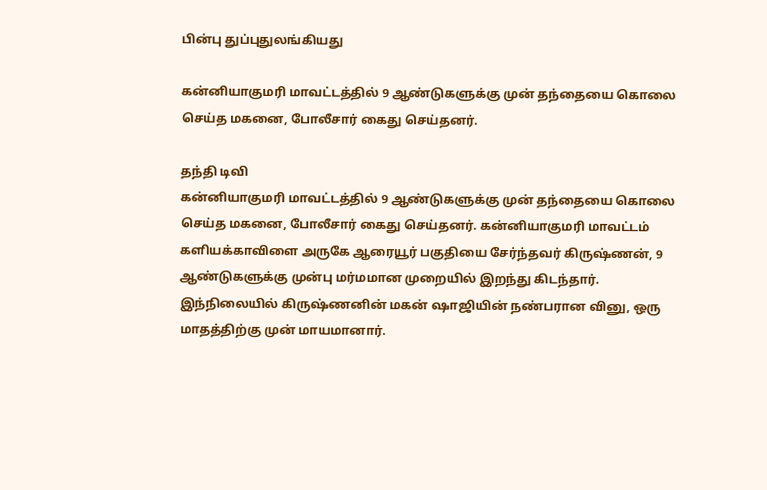பின்பு துப்புதுலங்கியது

கன்னியாகுமரி மாவட்டத்தில் 9 ஆண்டுகளுக்கு முன் தந்தையை கொலை செய்த மகனை, போலீசார் கைது செய்தனர்.

தந்தி டிவி
கன்னியாகுமரி மாவட்டத்தில் 9 ஆண்டுகளுக்கு முன் தந்தையை கொலை செய்த மகனை, போலீசார் கைது செய்தனர். கன்னியாகுமரி மாவட்டம் களியக்காவிளை அருகே ஆரையூர் பகுதியை சேர்ந்தவர் கிருஷ்ணன், 9 ஆண்டுகளுக்கு முன்பு மர்மமான முறையில் இறந்து கிடந்தார். இந்நிலையில் கிருஷ்ணனின் மகன் ஷாஜியின் நண்பரான வினு, ஒரு மாதத்திற்கு முன் மாயமானார்.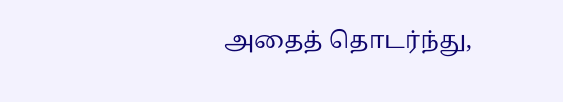அதைத் தொடர்ந்து,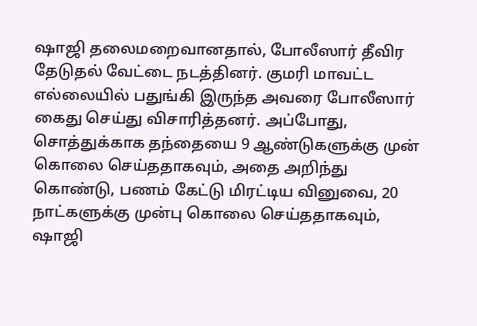ஷாஜி தலைமறைவானதால், போலீஸார் தீவிர தேடுதல் வேட்டை நடத்தினர். குமரி மாவட்ட எல்லையில் பதுங்கி இருந்த அவரை போலீஸார் கைது செய்து விசாரித்தனர். அப்போது, சொத்துக்காக தந்தையை 9 ஆண்டுகளுக்கு முன் கொலை செய்ததாகவும், அதை அறிந்து கொண்டு, பணம் கேட்டு மிரட்டிய வினுவை, 20 நாட்களுக்கு முன்பு கொலை செய்ததாகவும், ஷாஜி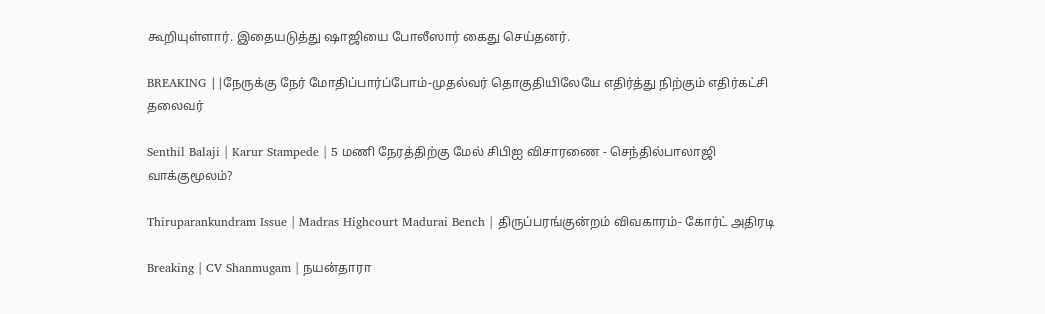கூறியுள்ளார். இதையடுத்து ஷாஜியை போலீஸார் கைது செய்தனர்.

BREAKING ||நேருக்கு நேர் மோதிப்பார்ப்போம்-முதல்வர் தொகுதியிலேயே எதிர்த்து நிற்கும் எதிர்கட்சி தலைவர்

Senthil Balaji | Karur Stampede | 5 மணி நேரத்திற்கு மேல் சிபிஐ விசாரணை - செந்தில்பாலாஜி வாக்குமூலம்?

Thiruparankundram Issue | Madras Highcourt Madurai Bench | திருப்பரங்குன்றம் விவகாரம்- கோர்ட் அதிரடி

Breaking | CV Shanmugam | நயன்தாரா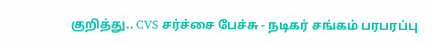குறித்து.. CVS சர்ச்சை பேச்சு - நடிகர் சங்கம் பரபரப்பு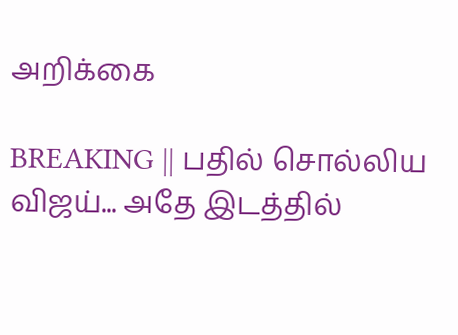அறிக்கை

BREAKING || பதில் சொல்லிய விஜய்... அதே இடத்தில்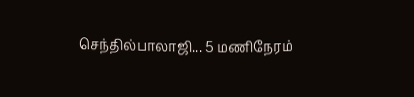செந்தில்பாலாஜி... 5 மணிநேரம்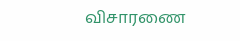விசாரணை